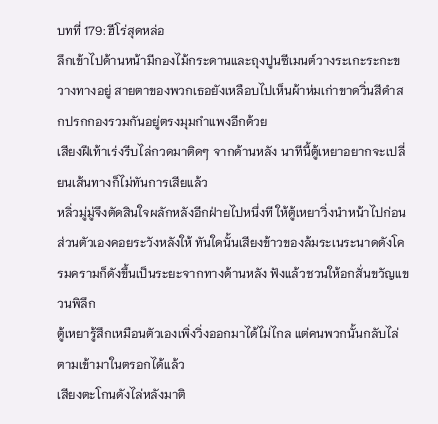บทที่ 179: ฮีโร่สุดหล่อ
ลึกเข้าไปด้านหน้ามีกองไม้กระดานและถุงปูนซีเมนต์วางระเกะระกะขวางทางอยู่ สายตาของพวกเธอยังเหลือบไปเห็นผ้าห่มเก่าขาดวิ่นสีดำสกปรกกองรวมกันอยู่ตรงมุมกำแพงอีกด้วย
เสียงฝีเท้าเร่งรีบไล่กวดมาติดๆ จากด้านหลัง นาทีนี้ตู้เหยาอยากจะเปลี่ยนเส้นทางก็ไม่ทันการเสียแล้ว
หลิ่วมู่มู่จึงตัดสินใจผลักหลังอีกฝ่ายไปหนึ่งที ให้ตู้เหยาวิ่งนำหน้าไปก่อน ส่วนตัวเองคอยระวังหลังให้ ทันใดนั้นเสียงข้าวของล้มระเนระนาดดังโครมครามก็ดังขึ้นเป็นระยะจากทางด้านหลัง ฟังแล้วชวนให้อกสั่นขวัญแขวนพิลึก
ตู้เหยารู้สึกเหมือนตัวเองเพิ่งวิ่งออกมาได้ไม่ไกล แต่คนพวกนั้นกลับไล่ตามเข้ามาในตรอกได้แล้ว
เสียงตะโกนดังไล่หลังมาติ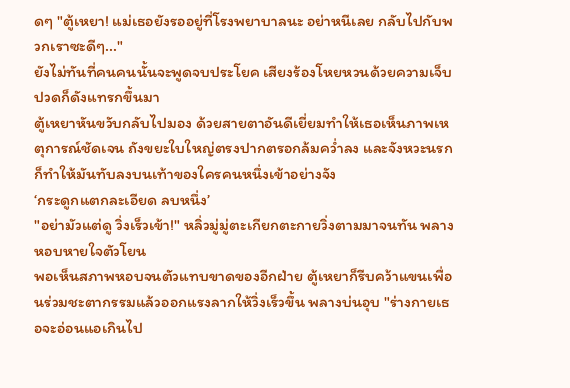ดๆ "ตู้เหยา! แม่เธอยังรออยู่ที่โรงพยาบาลนะ อย่าหนีเลย กลับไปกับพวกเราซะดีๆ..."
ยังไม่ทันที่คนคนนั้นจะพูดจบประโยค เสียงร้องโหยหวนด้วยความเจ็บปวดก็ดังแทรกขึ้นมา
ตู้เหยาหันขวับกลับไปมอง ด้วยสายตาอันดีเยี่ยมทำให้เธอเห็นภาพเหตุการณ์ชัดเจน ถังขยะใบใหญ่ตรงปากตรอกล้มคว่ำลง และจังหวะนรกก็ทำให้มันทับลงบนเท้าของใครคนหนึ่งเข้าอย่างจัง
‘กระดูกแตกละเอียด ลบหนึ่ง’
"อย่ามัวแต่ดู วิ่งเร็วเข้า!" หลิ่วมู่มู่ตะเกียกตะกายวิ่งตามมาจนทัน พลางหอบหายใจตัวโยน
พอเห็นสภาพหอบจนตัวแทบขาดของอีกฝ่าย ตู้เหยาก็รีบคว้าแขนเพื่อนร่วมชะตากรรมแล้วออกแรงลากให้วิ่งเร็วขึ้น พลางบ่นอุบ "ร่างกายเธอจะอ่อนแอเกินไป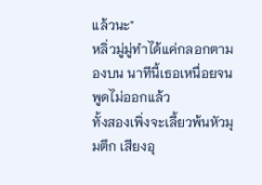แล้วนะ"
หลิ่วมู่มู่ทำได้แค่กลอกตามองบน นาทีนี้เธอเหนื่อยจนพูดไม่ออกแล้ว
ทั้งสองเพิ่งจะเลี้ยวพ้นหัวมุมตึก เสียงอุ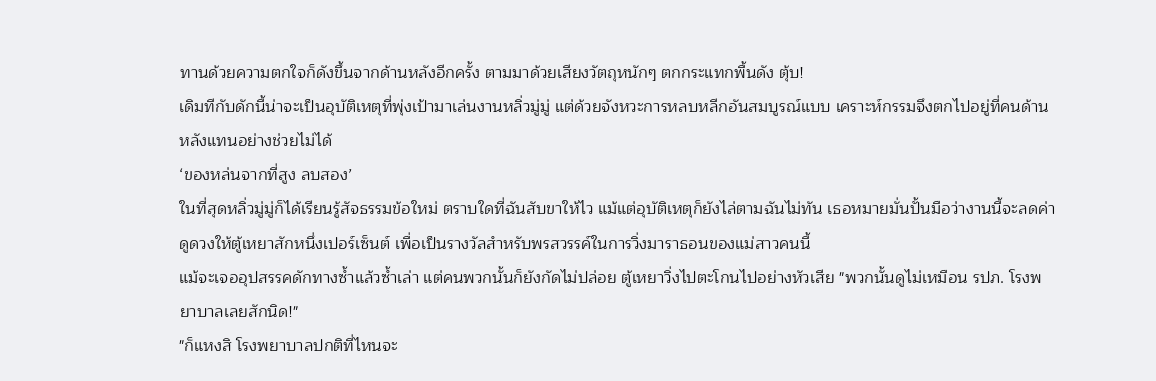ทานด้วยความตกใจก็ดังขึ้นจากด้านหลังอีกครั้ง ตามมาด้วยเสียงวัตถุหนักๆ ตกกระแทกพื้นดัง ตุ้บ!
เดิมทีกับดักนี้น่าจะเป็นอุบัติเหตุที่พุ่งเป้ามาเล่นงานหลิ่วมู่มู่ แต่ด้วยจังหวะการหลบหลีกอันสมบูรณ์แบบ เคราะห์กรรมจึงตกไปอยู่ที่คนด้านหลังแทนอย่างช่วยไม่ได้
‘ของหล่นจากที่สูง ลบสอง’
ในที่สุดหลิ่วมู่มู่ก็ได้เรียนรู้สัจธรรมข้อใหม่ ตราบใดที่ฉันสับขาให้ไว แม้แต่อุบัติเหตุก็ยังไล่ตามฉันไม่ทัน เธอหมายมั่นปั้นมือว่างานนี้จะลดค่าดูดวงให้ตู้เหยาสักหนึ่งเปอร์เซ็นต์ เพื่อเป็นรางวัลสำหรับพรสวรรค์ในการวิ่งมาราธอนของแม่สาวคนนี้
แม้จะเจออุปสรรคดักทางซ้ำแล้วซ้ำเล่า แต่คนพวกนั้นก็ยังกัดไม่ปล่อย ตู้เหยาวิ่งไปตะโกนไปอย่างหัวเสีย "พวกนั้นดูไม่เหมือน รปภ. โรงพยาบาลเลยสักนิด!"
"ก็แหงสิ โรงพยาบาลปกติที่ไหนจะ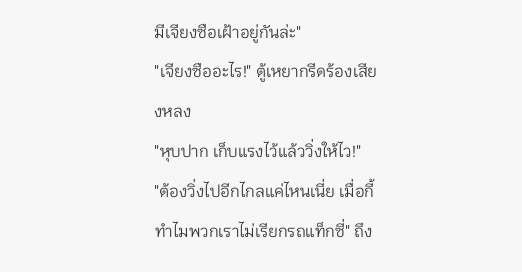มีเจียงซือเฝ้าอยู่กันล่ะ"
"เจียงซืออะไร!" ตู้เหยากรีดร้องเสียงหลง
"หุบปาก เก็บแรงไว้แล้ววิ่งให้ไว!"
"ต้องวิ่งไปอีกไกลแค่ไหนเนี่ย เมื่อกี้ทำไมพวกเราไม่เรียกรถแท็กซี่" ถึง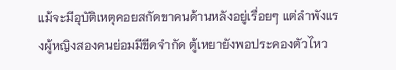แม้จะมีอุบัติเหตุคอยสกัดขาคนด้านหลังอยู่เรื่อยๆ แต่ลำพังแรงผู้หญิงสองคนย่อมมีขีดจำกัด ตู้เหยายังพอประคองตัวไหว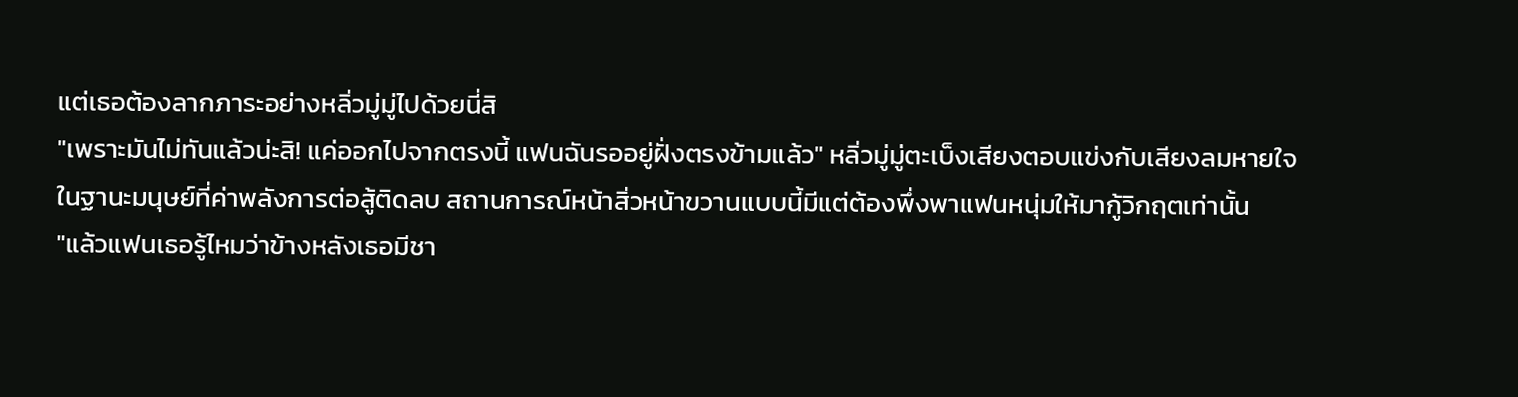แต่เธอต้องลากภาระอย่างหลิ่วมู่มู่ไปด้วยนี่สิ
"เพราะมันไม่ทันแล้วน่ะสิ! แค่ออกไปจากตรงนี้ แฟนฉันรออยู่ฝั่งตรงข้ามแล้ว" หลิ่วมู่มู่ตะเบ็งเสียงตอบแข่งกับเสียงลมหายใจ
ในฐานะมนุษย์ที่ค่าพลังการต่อสู้ติดลบ สถานการณ์หน้าสิ่วหน้าขวานแบบนี้มีแต่ต้องพึ่งพาแฟนหนุ่มให้มากู้วิกฤตเท่านั้น
"แล้วแฟนเธอรู้ไหมว่าข้างหลังเธอมีชา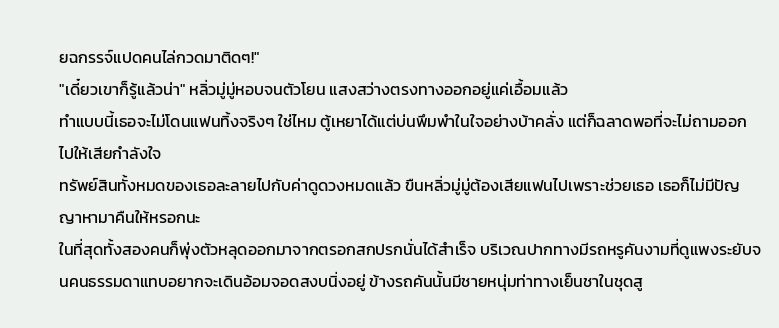ยฉกรรจ์แปดคนไล่กวดมาติดๆ!"
"เดี๋ยวเขาก็รู้แล้วน่า" หลิ่วมู่มู่หอบจนตัวโยน แสงสว่างตรงทางออกอยู่แค่เอื้อมแล้ว
ทำแบบนี้เธอจะไม่โดนแฟนทิ้งจริงๆ ใช่ไหม ตู้เหยาได้แต่บ่นพึมพำในใจอย่างบ้าคลั่ง แต่ก็ฉลาดพอที่จะไม่ถามออกไปให้เสียกำลังใจ
ทรัพย์สินทั้งหมดของเธอละลายไปกับค่าดูดวงหมดแล้ว ขืนหลิ่วมู่มู่ต้องเสียแฟนไปเพราะช่วยเธอ เธอก็ไม่มีปัญญาหามาคืนให้หรอกนะ
ในที่สุดทั้งสองคนก็พุ่งตัวหลุดออกมาจากตรอกสกปรกนั่นได้สำเร็จ บริเวณปากทางมีรถหรูคันงามที่ดูแพงระยับจนคนธรรมดาแทบอยากจะเดินอ้อมจอดสงบนิ่งอยู่ ข้างรถคันนั้นมีชายหนุ่มท่าทางเย็นชาในชุดสู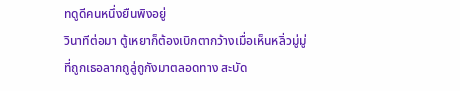ทดูดีคนหนึ่งยืนพิงอยู่
วินาทีต่อมา ตู้เหยาก็ต้องเบิกตากว้างเมื่อเห็นหลิ่วมู่มู่ที่ถูกเธอลากถูลู่ถูกังมาตลอดทาง สะบัด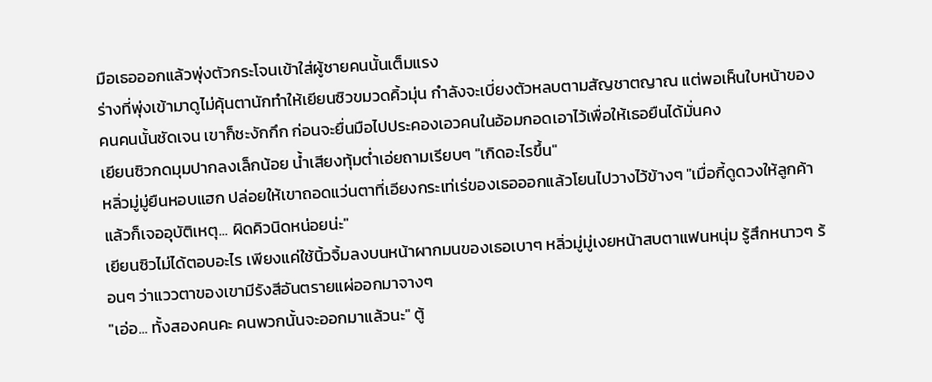มือเธอออกแล้วพุ่งตัวกระโจนเข้าใส่ผู้ชายคนนั้นเต็มแรง
ร่างที่พุ่งเข้ามาดูไม่คุ้นตานักทำให้เยียนซิวขมวดคิ้วมุ่น กำลังจะเบี่ยงตัวหลบตามสัญชาตญาณ แต่พอเห็นใบหน้าของคนคนนั้นชัดเจน เขาก็ชะงักกึก ก่อนจะยื่นมือไปประคองเอวคนในอ้อมกอดเอาไว้เพื่อให้เธอยืนได้มั่นคง
เยียนซิวกดมุมปากลงเล็กน้อย น้ำเสียงทุ้มต่ำเอ่ยถามเรียบๆ "เกิดอะไรขึ้น"
หลิ่วมู่มู่ยืนหอบแฮก ปล่อยให้เขาถอดแว่นตาที่เอียงกระเท่เร่ของเธอออกแล้วโยนไปวางไว้ข้างๆ "เมื่อกี้ดูดวงให้ลูกค้า แล้วก็เจออุบัติเหตุ... ผิดคิวนิดหน่อยน่ะ"
เยียนซิวไม่ได้ตอบอะไร เพียงแค่ใช้นิ้วจิ้มลงบนหน้าผากมนของเธอเบาๆ หลิ่วมู่มู่เงยหน้าสบตาแฟนหนุ่ม รู้สึกหนาวๆ ร้อนๆ ว่าแววตาของเขามีรังสีอันตรายแผ่ออกมาจางๆ
"เอ่อ... ทั้งสองคนคะ คนพวกนั้นจะออกมาแล้วนะ" ตู้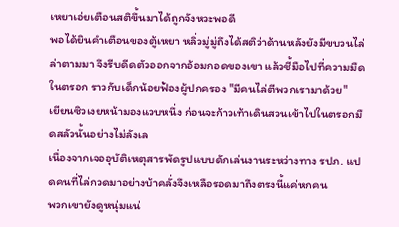เหยาเอ่ยเตือนสติขึ้นมาได้ถูกจังหวะพอดี
พอได้ยินคำเตือนของตู้เหยา หลิ่วมู่มู่ถึงได้สติว่าด้านหลังยังมีขบวนไล่ล่าตามมา จึงรีบดีดตัวออกจากอ้อมกอดของเขา แล้วชี้มือไปที่ความมืดในตรอก ราวกับเด็กน้อยฟ้องผู้ปกครอง "มีคนไล่ตีพวกเรามาด้วย"
เยียนซิวเงยหน้ามองแวบหนึ่ง ก่อนจะก้าวเท้าเดินสวนเข้าไปในตรอกมืดสลัวนั้นอย่างไม่ลังเล
เนื่องจากเจออุบัติเหตุสารพัดรูปแบบดักเล่นงานระหว่างทาง รปภ. แปดคนที่ไล่กวดมาอย่างบ้าคลั่งจึงเหลือรอดมาถึงตรงนี้แค่หกคน
พวกเขายังดูหนุ่มแน่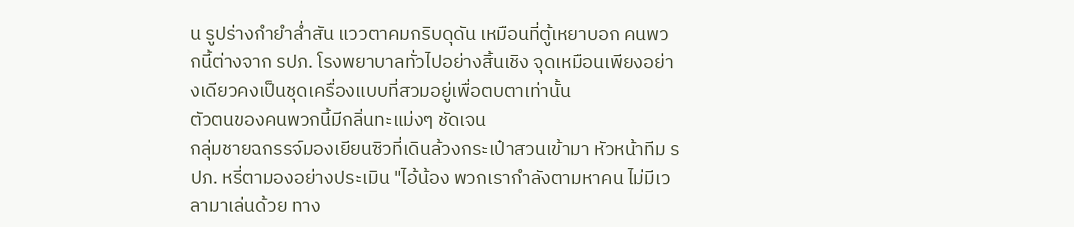น รูปร่างกำยำล่ำสัน แววตาคมกริบดุดัน เหมือนที่ตู้เหยาบอก คนพวกนี้ต่างจาก รปภ. โรงพยาบาลทั่วไปอย่างสิ้นเชิง จุดเหมือนเพียงอย่างเดียวคงเป็นชุดเครื่องแบบที่สวมอยู่เพื่อตบตาเท่านั้น
ตัวตนของคนพวกนี้มีกลิ่นทะแม่งๆ ชัดเจน
กลุ่มชายฉกรรจ์มองเยียนซิวที่เดินล้วงกระเป๋าสวนเข้ามา หัวหน้าทีม รปภ. หรี่ตามองอย่างประเมิน "ไอ้น้อง พวกเรากำลังตามหาคน ไม่มีเวลามาเล่นด้วย ทาง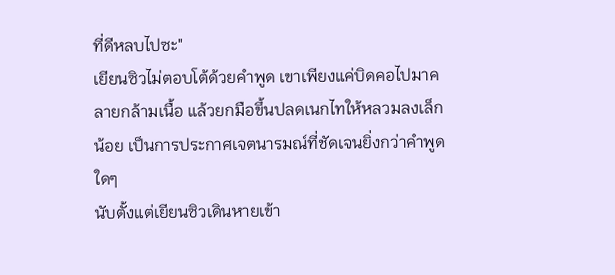ที่ดีหลบไปซะ"
เยียนซิวไม่ตอบโต้ด้วยคำพูด เขาเพียงแค่บิดคอไปมาคลายกล้ามเนื้อ แล้วยกมือขึ้นปลดเนกไทให้หลวมลงเล็กน้อย เป็นการประกาศเจตนารมณ์ที่ชัดเจนยิ่งกว่าคำพูดใดๆ
นับตั้งแต่เยียนซิวเดินหายเข้า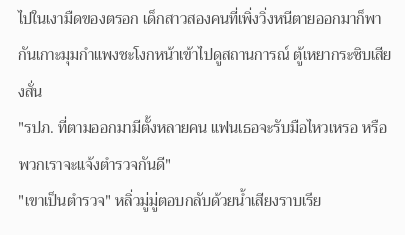ไปในเงามืดของตรอก เด็กสาวสองคนที่เพิ่งวิ่งหนีตายออกมาก็พากันเกาะมุมกำแพงชะโงกหน้าเข้าไปดูสถานการณ์ ตู้เหยากระซิบเสียงสั่น
"รปภ. ที่ตามออกมามีตั้งหลายคน แฟนเธอจะรับมือไหวเหรอ หรือพวกเราจะแจ้งตำรวจกันดี"
"เขาเป็นตำรวจ" หลิ่วมู่มู่ตอบกลับด้วยน้ำเสียงราบเรีย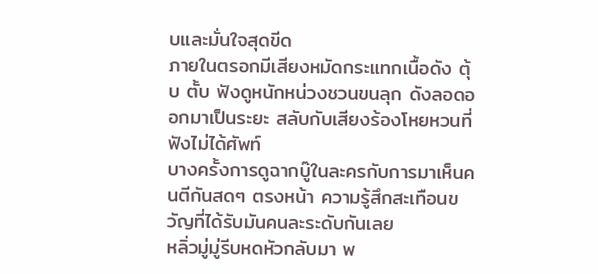บและมั่นใจสุดขีด
ภายในตรอกมีเสียงหมัดกระแทกเนื้อดัง ตุ้บ ตั้บ ฟังดูหนักหน่วงชวนขนลุก ดังลอดออกมาเป็นระยะ สลับกับเสียงร้องโหยหวนที่ฟังไม่ได้ศัพท์
บางครั้งการดูฉากบู๊ในละครกับการมาเห็นคนตีกันสดๆ ตรงหน้า ความรู้สึกสะเทือนขวัญที่ได้รับมันคนละระดับกันเลย
หลิ่วมู่มู่รีบหดหัวกลับมา พ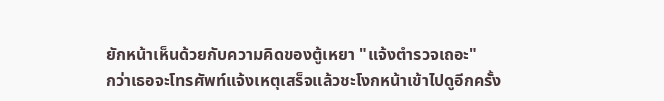ยักหน้าเห็นด้วยกับความคิดของตู้เหยา "แจ้งตำรวจเถอะ"
กว่าเธอจะโทรศัพท์แจ้งเหตุเสร็จแล้วชะโงกหน้าเข้าไปดูอีกครั้ง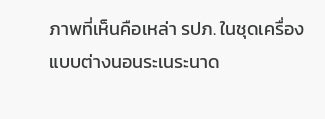ภาพที่เห็นคือเหล่า รปภ. ในชุดเครื่องแบบต่างนอนระเนระนาด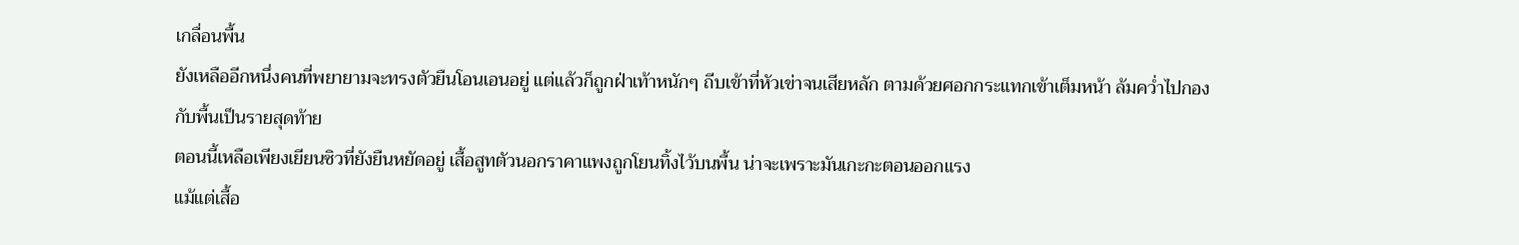เกลื่อนพื้น
ยังเหลืออีกหนึ่งคนที่พยายามจะทรงตัวยืนโอนเอนอยู่ แต่แล้วก็ถูกฝ่าเท้าหนักๆ ถีบเข้าที่หัวเข่าจนเสียหลัก ตามด้วยศอกกระแทกเข้าเต็มหน้า ล้มคว่ำไปกองกับพื้นเป็นรายสุดท้าย
ตอนนี้เหลือเพียงเยียนซิวที่ยังยืนหยัดอยู่ เสื้อสูทตัวนอกราคาแพงถูกโยนทิ้งไว้บนพื้น น่าจะเพราะมันเกะกะตอนออกแรง
แม้แต่เสื้อ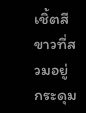เชิ้ตสีขาวที่สวมอยู่ กระดุม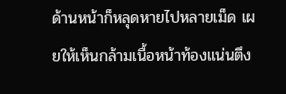ด้านหน้าก็หลุดหายไปหลายเม็ด เผยให้เห็นกล้ามเนื้อหน้าท้องแน่นตึง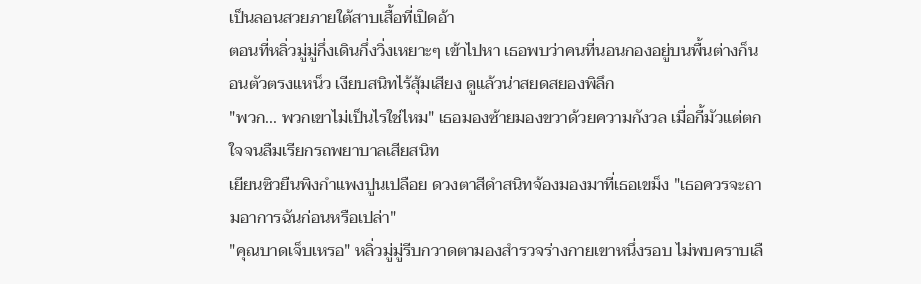เป็นลอนสวยภายใต้สาบเสื้อที่เปิดอ้า
ตอนที่หลิ่วมู่มู่กึ่งเดินกึ่งวิ่งเหยาะๆ เข้าไปหา เธอพบว่าคนที่นอนกองอยู่บนพื้นต่างก็นอนตัวตรงแหน็ว เงียบสนิทไร้สุ้มเสียง ดูแล้วน่าสยดสยองพิลึก
"พวก... พวกเขาไม่เป็นไรใช่ไหม" เธอมองซ้ายมองขวาด้วยความกังวล เมื่อกี้มัวแต่ตกใจจนลืมเรียกรถพยาบาลเสียสนิท
เยียนซิวยืนพิงกำแพงปูนเปลือย ดวงตาสีดำสนิทจ้องมองมาที่เธอเขม็ง "เธอควรจะถามอาการฉันก่อนหรือเปล่า"
"คุณบาดเจ็บเหรอ" หลิ่วมู่มู่รีบกวาดตามองสำรวจร่างกายเขาหนึ่งรอบ ไม่พบคราบเลื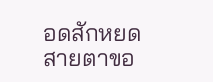อดสักหยด สายตาขอ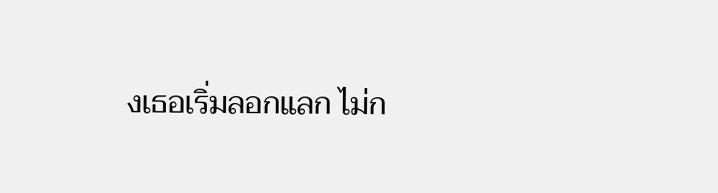งเธอเริ่มลอกแลก ไม่ก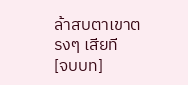ล้าสบตาเขาตรงๆ เสียที
[จบบท]